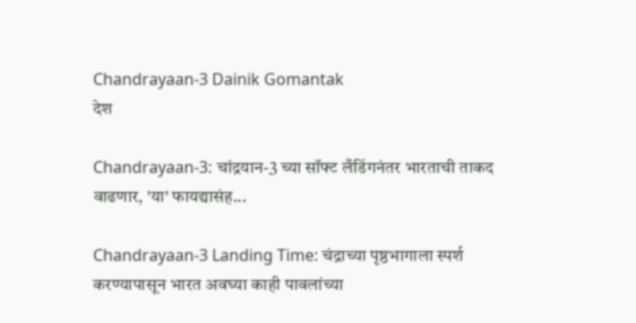Chandrayaan-3 Dainik Gomantak
देश

Chandrayaan-3: चांद्रयान-3 च्या सॉफ्ट लँडिंगनंतर भारताची ताकद वाढणार, 'या' फायद्यासंह...

Chandrayaan-3 Landing Time: चंद्राच्या पृष्ठभागाला स्पर्श करण्यापासून भारत अवघ्या काही पावलांच्या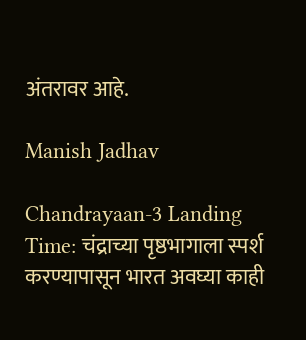अंतरावर आहे.

Manish Jadhav

Chandrayaan-3 Landing Time: चंद्राच्या पृष्ठभागाला स्पर्श करण्यापासून भारत अवघ्या काही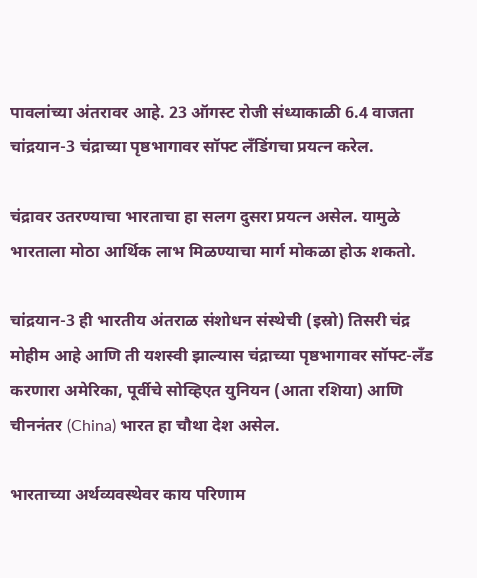पावलांच्या अंतरावर आहे. 23 ऑगस्ट रोजी संध्याकाळी 6.4 वाजता चांद्रयान-3 चंद्राच्या पृष्ठभागावर सॉफ्ट लँडिंगचा प्रयत्न करेल.

चंद्रावर उतरण्याचा भारताचा हा सलग दुसरा प्रयत्न असेल. यामुळे भारताला मोठा आर्थिक लाभ मिळण्याचा मार्ग मोकळा होऊ शकतो.

चांद्रयान-3 ही भारतीय अंतराळ संशोधन संस्थेची (इस्रो) तिसरी चंद्र मोहीम आहे आणि ती यशस्वी झाल्यास चंद्राच्या पृष्ठभागावर सॉफ्ट-लँड करणारा अमेरिका, पूर्वीचे सोव्हिएत युनियन (आता रशिया) आणि चीननंतर (China) भारत हा चौथा देश असेल.

भारताच्या अर्थव्यवस्थेवर काय परिणाम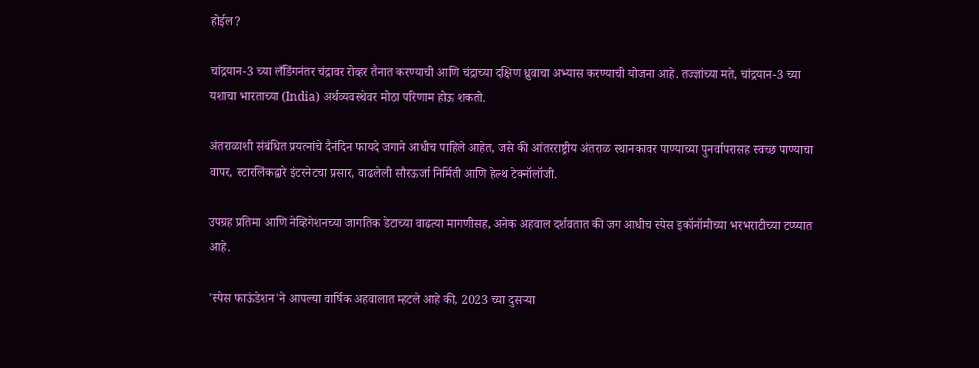होईल?

चांद्रयान-3 च्या लँडिंगनंतर चंद्रावर रोव्हर तैनात करण्याची आणि चंद्राच्या दक्षिण ध्रुवाचा अभ्यास करण्याची योजना आहे. तज्ज्ञांच्या मते, चांद्रयान-3 च्या यशाचा भारताच्या (India) अर्थव्यवस्थेवर मोठा परिणाम होऊ शकतो.

अंतराळाशी संबंधित प्रयत्नांचे दैनंदिन फायदे जगाने आधीच पाहिले आहेत, जसे की आंतरराष्ट्रीय अंतराळ स्थानकावर पाण्याच्या पुनर्वापरासह स्वच्छ पाण्याचा वापर, स्टारलिंकद्वारे इंटरनेटचा प्रसार, वाढलेली सौरऊर्जा निर्मिती आणि हेल्थ टेक्नॉलॉजी.

उपग्रह प्रतिमा आणि नेव्हिगेशनच्या जागतिक डेटाच्या वाढत्या मागणीसह, अनेक अहवाल दर्शवतात की जग आधीच स्पेस इकॉनॉमीच्या भरभराटीच्या टप्प्यात आहे.

'स्पेस फाऊंडेशन'ने आपल्या वार्षिक अहवालात म्हटले आहे की, 2023 च्या दुसऱ्या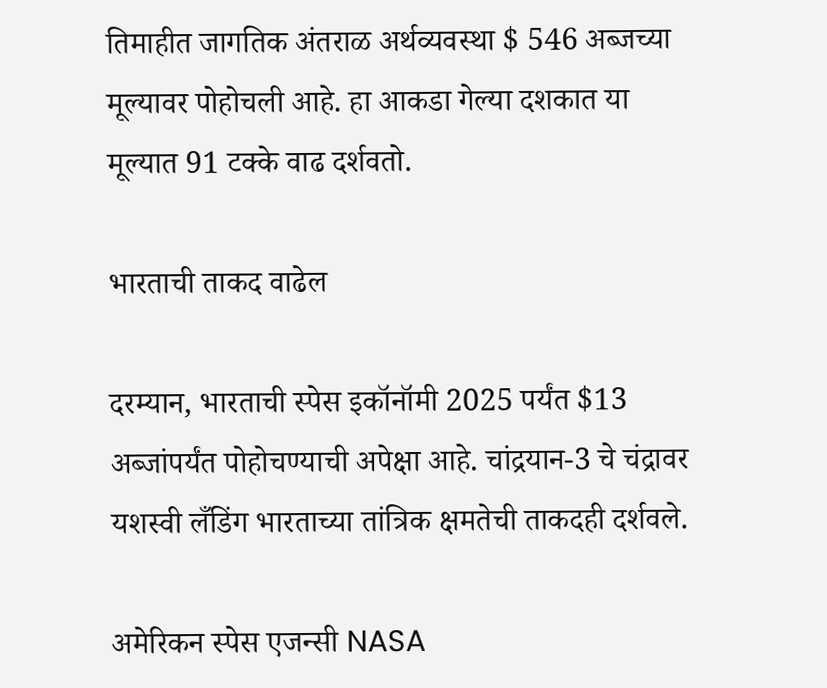तिमाहीत जागतिक अंतराळ अर्थव्यवस्था $ 546 अब्जच्या मूल्यावर पोहोचली आहे. हा आकडा गेल्या दशकात या मूल्यात 91 टक्के वाढ दर्शवतो.

भारताची ताकद वाढेल

दरम्यान, भारताची स्पेस इकॉनॉमी 2025 पर्यंत $13 अब्जांपर्यंत पोहोचण्याची अपेक्षा आहे. चांद्रयान-3 चे चंद्रावर यशस्वी लँडिंग भारताच्या तांत्रिक क्षमतेची ताकदही दर्शवले.

अमेरिकन स्पेस एजन्सी NASA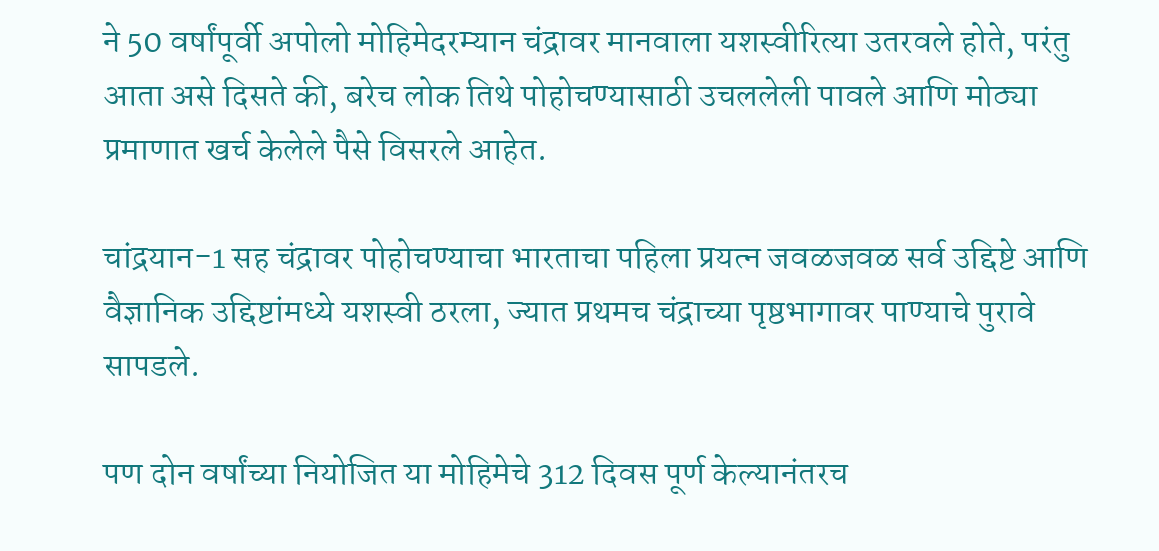ने 50 वर्षांपूर्वी अपोलो मोहिमेदरम्यान चंद्रावर मानवाला यशस्वीरित्या उतरवले होते, परंतु आता असे दिसते की, बरेच लोक तिथे पोहोचण्यासाठी उचललेली पावले आणि मोठ्या प्रमाणात खर्च केलेले पैसे विसरले आहेत.

चांद्रयान-1 सह चंद्रावर पोहोचण्याचा भारताचा पहिला प्रयत्न जवळजवळ सर्व उद्दिष्टे आणि वैज्ञानिक उद्दिष्टांमध्ये यशस्वी ठरला, ज्यात प्रथमच चंद्राच्या पृष्ठभागावर पाण्याचे पुरावे सापडले.

पण दोन वर्षांच्या नियोजित या मोहिमेचे 312 दिवस पूर्ण केल्यानंतरच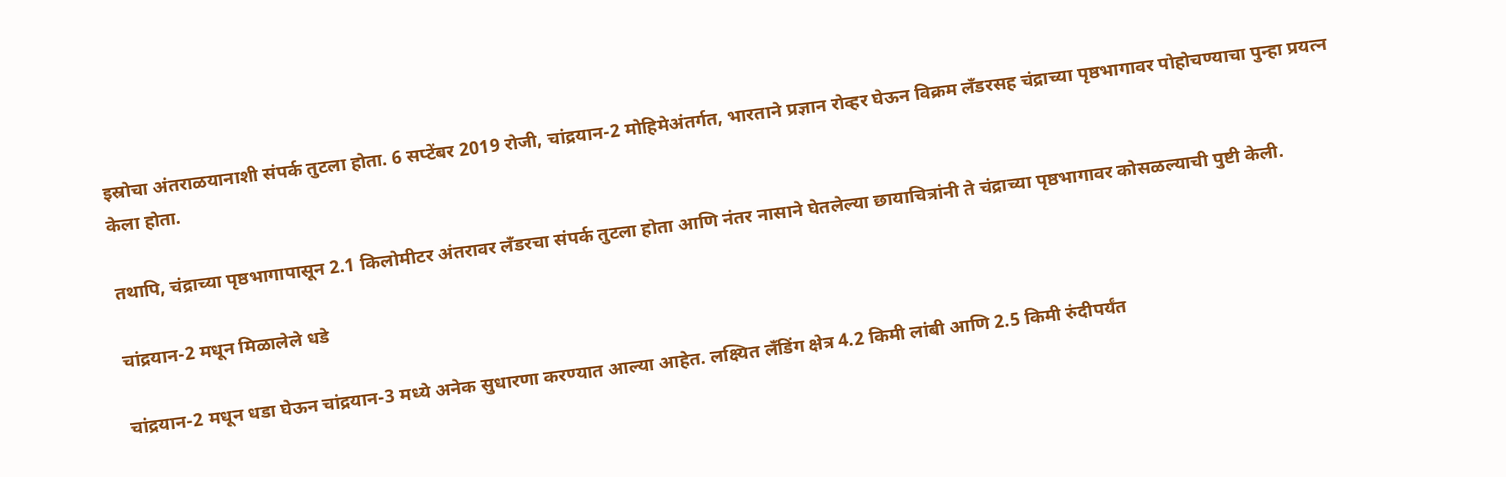इस्रोचा अंतराळयानाशी संपर्क तुटला होता. 6 सप्टेंबर 2019 रोजी, चांद्रयान-2 मोहिमेअंतर्गत, भारताने प्रज्ञान रोव्हर घेऊन विक्रम लँडरसह चंद्राच्या पृष्ठभागावर पोहोचण्याचा पुन्हा प्रयत्न केला होता.

तथापि, चंद्राच्या पृष्ठभागापासून 2.1 किलोमीटर अंतरावर लँडरचा संपर्क तुटला होता आणि नंतर नासाने घेतलेल्या छायाचित्रांनी ते चंद्राच्या पृष्ठभागावर कोसळल्याची पुष्टी केली.

चांद्रयान-2 मधून मिळालेले धडे

चांद्रयान-2 मधून धडा घेऊन चांद्रयान-3 मध्ये अनेक सुधारणा करण्यात आल्या आहेत. लक्ष्यित लँडिंग क्षेत्र 4.2 किमी लांबी आणि 2.5 किमी रुंदीपर्यंत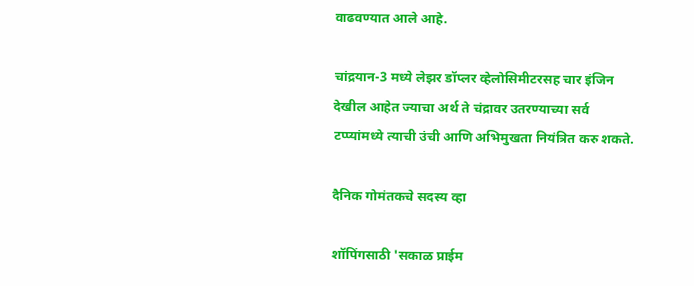वाढवण्यात आले आहे.

चांद्रयान-3 मध्ये लेझर डॉप्लर व्हेलोसिमीटरसह चार इंजिन देखील आहेत ज्याचा अर्थ ते चंद्रावर उतरण्याच्या सर्व टप्प्यांमध्ये त्याची उंची आणि अभिमुखता नियंत्रित करु शकते.

दैनिक गोमंतकचे सदस्य व्हा

शॉपिंगसाठी 'सकाळ प्राईम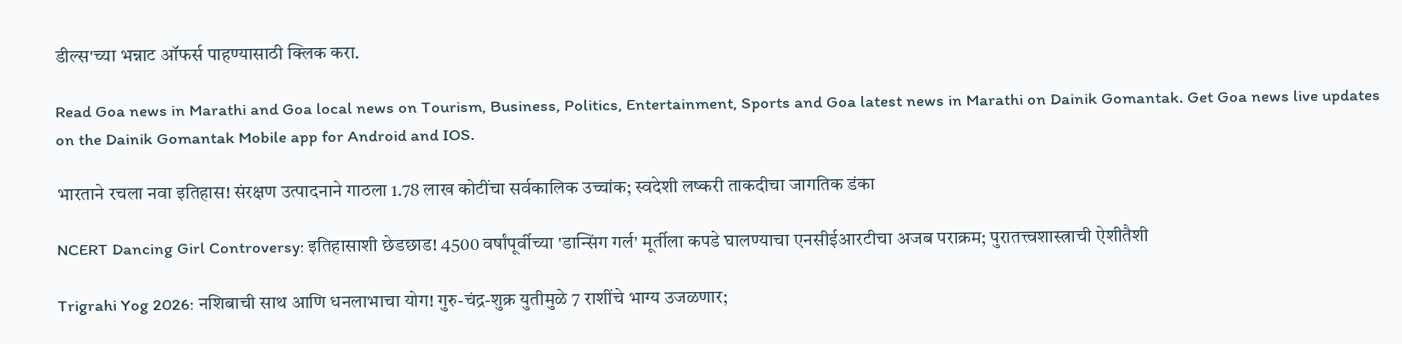डील्स'च्या भन्नाट ऑफर्स पाहण्यासाठी क्लिक करा.

Read Goa news in Marathi and Goa local news on Tourism, Business, Politics, Entertainment, Sports and Goa latest news in Marathi on Dainik Gomantak. Get Goa news live updates on the Dainik Gomantak Mobile app for Android and IOS.

भारताने रचला नवा इतिहास! संरक्षण उत्पादनाने गाठला 1.78 लाख कोटींचा सर्वकालिक उच्चांक; स्वदेशी लष्करी ताकदीचा जागतिक डंका

NCERT Dancing Girl Controversy: इतिहासाशी छेडछाड! 4500 वर्षांपूर्वीच्या 'डान्सिंग गर्ल' मूर्तीला कपडे घालण्याचा एनसीईआरटीचा अजब पराक्रम; पुरातत्त्वशास्त्राची ऐशीतैशी

Trigrahi Yog 2026: नशिबाची साथ आणि धनलाभाचा योग! गुरु-चंद्र-शुक्र युतीमुळे 7 राशींचे भाग्य उजळणार;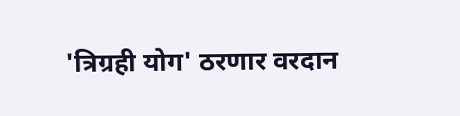'त्रिग्रही योग' ठरणार वरदान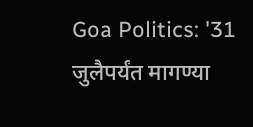Goa Politics: '31 जुलैपर्यंत मागण्या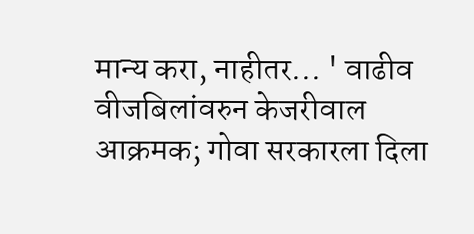मान्य करा, नाहीतर... ' वाढीव वीजबिलांवरुन केजरीवाल आक्रमक; गोवा सरकारला दिला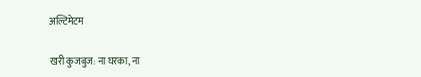अल्टिमेटम

खरी कुजबुज: ना घरका, ना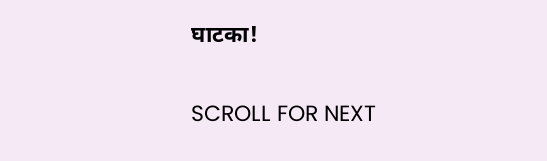घाटका!

SCROLL FOR NEXT